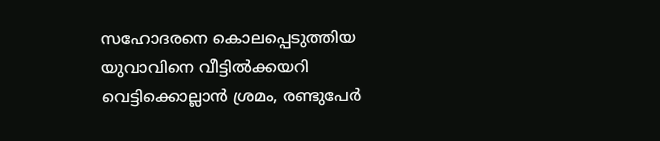സഹോദരനെ കൊലപ്പെടുത്തിയ യുവാവിനെ വീട്ടില്‍ക്കയറി വെട്ടിക്കൊല്ലാൻ ശ്രമം, രണ്ടുപേര്‍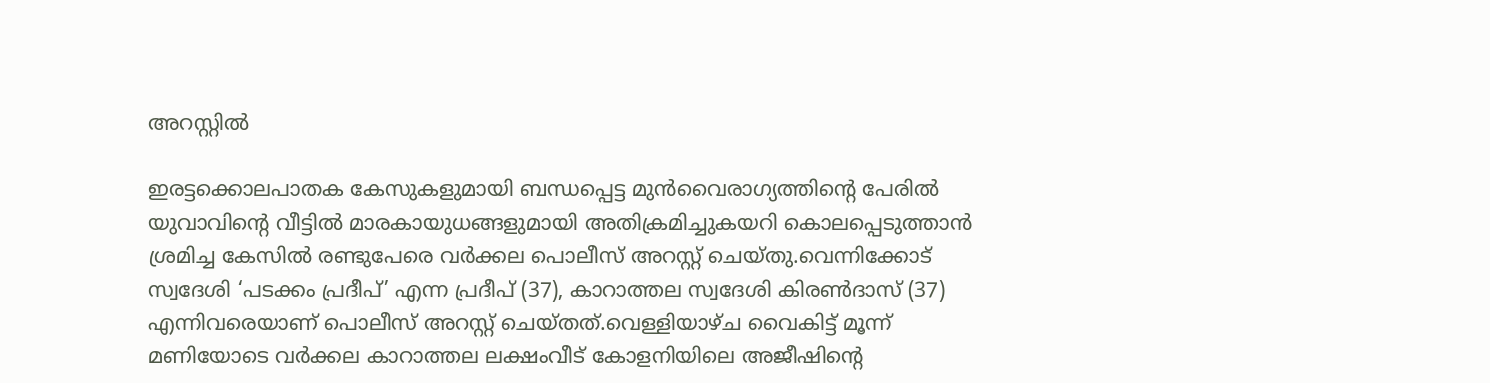അറസ്റ്റില്‍

ഇരട്ടക്കൊലപാതക കേസുകളുമായി ബന്ധപ്പെട്ട മുൻവൈരാഗ്യത്തിന്‍റെ പേരില്‍ യുവാവിന്‍റെ വീട്ടില്‍ മാരകായുധങ്ങളുമായി അതിക്രമിച്ചുകയറി കൊലപ്പെടുത്താൻ ശ്രമിച്ച കേസില്‍ രണ്ടുപേരെ വർക്കല പൊലീസ് അറസ്റ്റ് ചെയ്തു.വെന്നിക്കോട് സ്വദേശി ‘പടക്കം പ്രദീപ്’ എന്ന പ്രദീപ് (37), കാറാത്തല സ്വദേശി കിരണ്‍ദാസ് (37) എന്നിവരെയാണ് പൊലീസ് അറസ്റ്റ് ചെയ്തത്.വെള്ളിയാഴ്ച വൈകിട്ട് മൂന്ന് മണിയോടെ വർക്കല കാറാത്തല ലക്ഷംവീട് കോളനിയിലെ അജീഷിന്‍റെ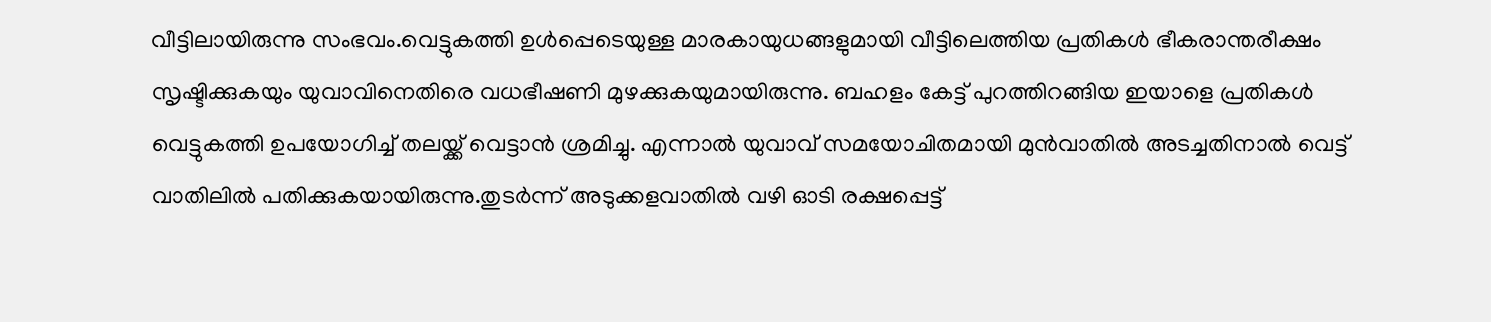വീട്ടിലായിരുന്നു സംഭവം.വെട്ടുകത്തി ഉള്‍പ്പെടെയുള്ള മാരകായുധങ്ങളുമായി വീട്ടിലെത്തിയ പ്രതികള്‍ ഭീകരാന്തരീക്ഷം സൃഷ്ടിക്കുകയും യുവാവിനെതിരെ വധഭീഷണി മുഴക്കുകയുമായിരുന്നു. ബഹളം കേട്ട് പുറത്തിറങ്ങിയ ഇയാളെ പ്രതികള്‍ വെട്ടുകത്തി ഉപയോഗിച്ച്‌ തലയ്ക്ക് വെട്ടാൻ ശ്രമിച്ചു. എന്നാല്‍ യുവാവ് സമയോചിതമായി മുൻവാതില്‍ അടച്ചതിനാല്‍ വെട്ട് വാതിലില്‍ പതിക്കുകയായിരുന്നു.തുടർന്ന് അടുക്കളവാതില്‍ വഴി ഓടി രക്ഷപ്പെട്ട്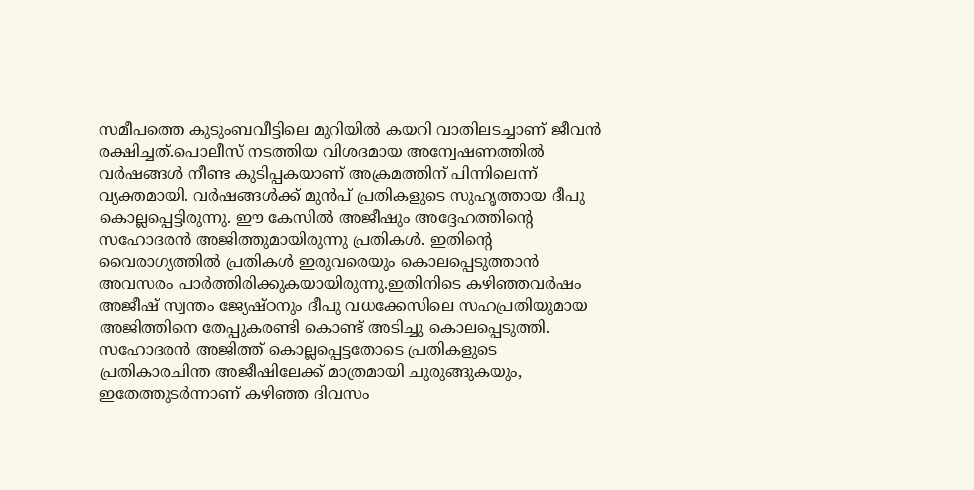സമീപത്തെ കുടുംബവീട്ടിലെ മുറിയില്‍ കയറി വാതിലടച്ചാണ് ജീവൻ രക്ഷിച്ചത്.പൊലീസ് നടത്തിയ വിശദമായ അന്വേഷണത്തില്‍ വർഷങ്ങള്‍ നീണ്ട കുടിപ്പകയാണ് അക്രമത്തിന് പിന്നിലെന്ന് വ്യക്തമായി. വർഷങ്ങള്‍ക്ക് മുൻപ് പ്രതികളുടെ സുഹൃത്തായ ദീപു കൊല്ലപ്പെട്ടിരുന്നു. ഈ കേസില്‍ അജീഷും അദ്ദേഹത്തിന്‍റെ സഹോദരൻ അജിത്തുമായിരുന്നു പ്രതികള്‍. ഇതിന്‍റെ വൈരാഗ്യത്തില്‍ പ്രതികള്‍ ഇരുവരെയും കൊലപ്പെടുത്താൻ അവസരം പാർത്തിരിക്കുകയായിരുന്നു.ഇതിനിടെ കഴിഞ്ഞവർഷം അജീഷ് സ്വന്തം ജ്യേഷ്ഠനും ദീപു വധക്കേസിലെ സഹപ്രതിയുമായ അജിത്തിനെ തേപ്പുകരണ്ടി കൊണ്ട് അടിച്ചു കൊലപ്പെടുത്തി. സഹോദരൻ അജിത്ത് കൊല്ലപ്പെട്ടതോടെ പ്രതികളുടെ പ്രതികാരചിന്ത അജീഷിലേക്ക് മാത്രമായി ചുരുങ്ങുകയും, ഇതേത്തുടർന്നാണ് കഴിഞ്ഞ ദിവസം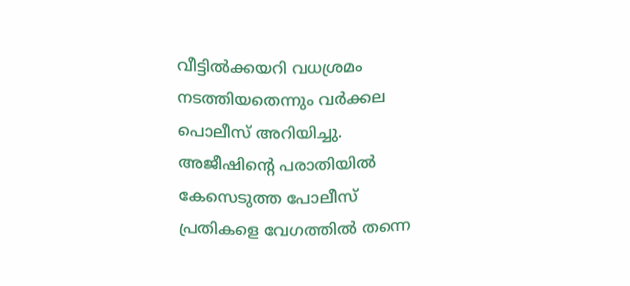വീട്ടില്‍ക്കയറി വധശ്രമം നടത്തിയതെന്നും വർക്കല പൊലീസ് അറിയിച്ചു. അജീഷിന്‍റെ പരാതിയില്‍ കേസെടുത്ത പോലീസ് പ്രതികളെ വേഗത്തില്‍ തന്നെ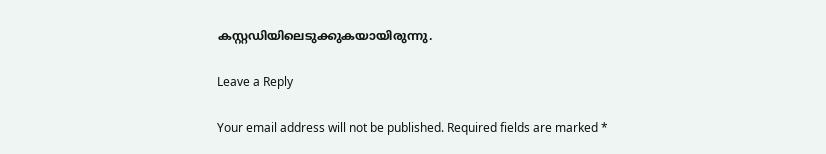കസ്റ്റഡിയിലെടുക്കുകയായിരുന്നു.

Leave a Reply

Your email address will not be published. Required fields are marked *